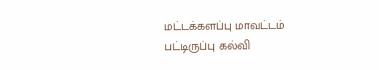மட்டக்களப்பு மாவட்டம் பட்டிருப்பு கல்வி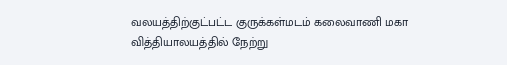வலயத்திற்குட்பட்ட குருக்கள்மடம் கலைவாணி மகா வித்தியாலயத்தில் நேற்று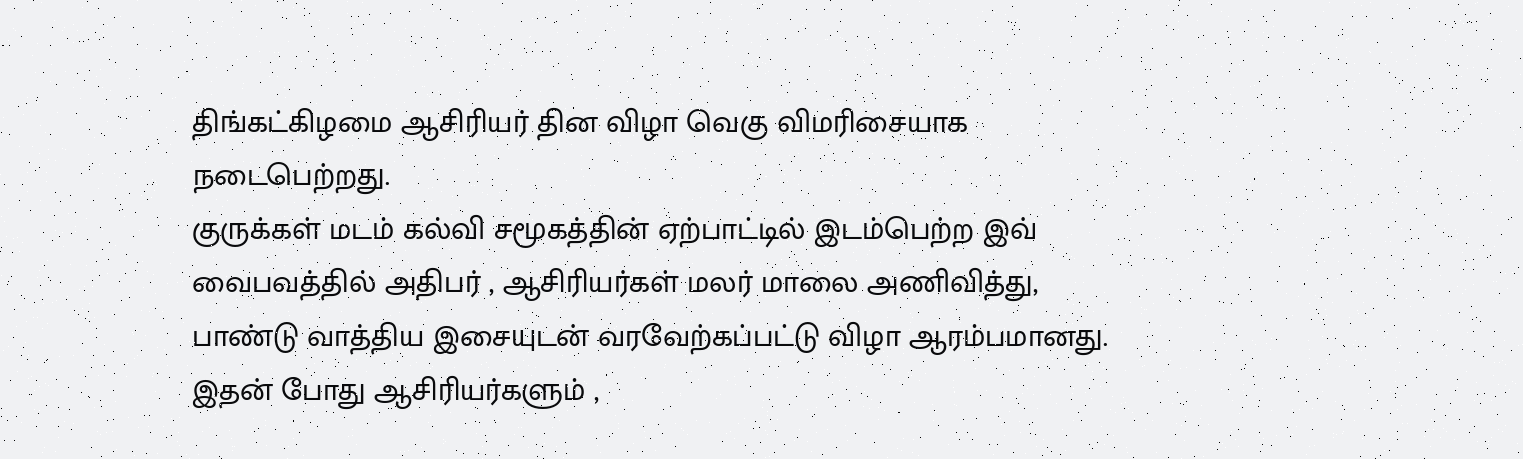திங்கட்கிழமை ஆசிரியர் தின விழா வெகு விமரிசையாக நடைபெற்றது.
குருக்கள் மடம் கல்வி சமூகத்தின் ஏற்பாட்டில் இடம்பெற்ற இவ் வைபவத்தில் அதிபர் , ஆசிரியர்கள் மலர் மாலை அணிவித்து, பாண்டு வாத்திய இசையுடன் வரவேற்கப்பட்டு விழா ஆரம்பமானது.
இதன் போது ஆசிரியர்களும் ,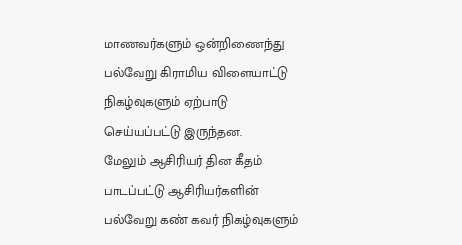மாணவர்களும் ஒன்றிணைந்து பல்வேறு கிராமிய விளையாட்டு நிகழ்வுகளும் ஏற்பாடு செய்யப்பட்டு இருந்தன.
மேலும் ஆசிரியர் தின கீதம் பாடப்பட்டு ஆசிரியர்களின் பல்வேறு கண் கவர் நிகழ்வுகளும்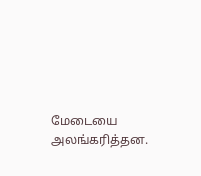மேடையை அலங்கரித்தன.